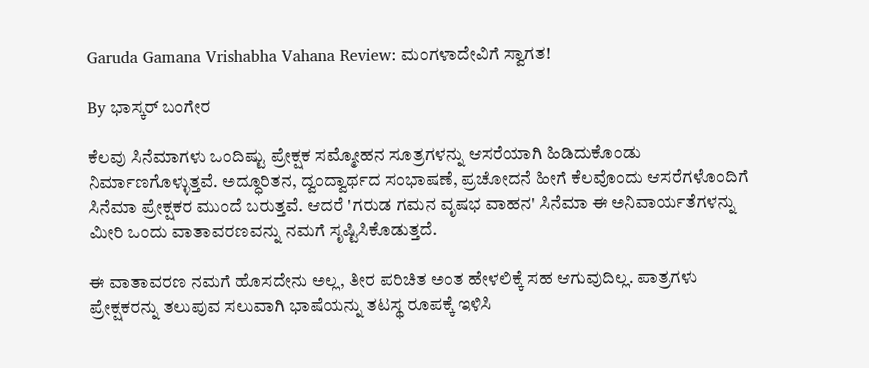Garuda Gamana Vrishabha Vahana Review: ಮಂಗಳಾದೇವಿಗೆ ಸ್ವಾಗತ!

By ಭಾಸ್ಕರ್ ಬಂಗೇರ

ಕೆಲವು ಸಿನೆಮಾಗಳು ಒಂದಿಷ್ಟು ಪ್ರೇಕ್ಷಕ ಸಮ್ಮೋಹನ ಸೂತ್ರಗಳನ್ನು ಆಸರೆಯಾಗಿ ಹಿಡಿದುಕೊಂಡು ನಿರ್ಮಾಣಗೊಳ್ಳುತ್ತವೆ. ಅದ್ಧೂರಿತನ, ದ್ವಂದ್ವಾರ್ಥದ ಸಂಭಾಷಣೆ, ಪ್ರಚೋದನೆ ಹೀಗೆ ಕೆಲವೊಂದು ಆಸರೆಗಳೊಂದಿಗೆ ಸಿನೆಮಾ ಪ್ರೇಕ್ಷಕರ ಮುಂದೆ ಬರುತ್ತವೆ. ಆದರೆ 'ಗರುಡ ಗಮನ ವೃಷಭ ವಾಹನ' ಸಿನೆಮಾ ಈ ಅನಿವಾರ್ಯತೆಗಳನ್ನು ಮೀರಿ ಒಂದು ವಾತಾವರಣವನ್ನು ನಮಗೆ ಸೃಷ್ಟಿಸಿಕೊಡುತ್ತದೆ.

ಈ ವಾತಾವರಣ ನಮಗೆ ಹೊಸದೇನು ಅಲ್ಲ, ತೀರ ಪರಿಚಿತ ಅಂತ ಹೇಳಲಿಕ್ಕೆ ಸಹ ಆಗುವುದಿಲ್ಲ. ಪಾತ್ರಗಳು ಪ್ರೇಕ್ಷಕರನ್ನು ತಲುಪುವ ಸಲುವಾಗಿ ಭಾಷೆಯನ್ನು ತಟಸ್ಥ ರೂಪಕ್ಕೆ ಇಳಿಸಿ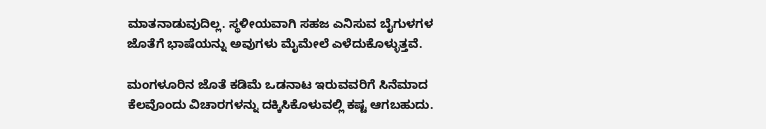ಮಾತನಾಡುವುದಿಲ್ಲ. ಸ್ಥಳೀಯವಾಗಿ ಸಹಜ ಎನಿಸುವ ಬೈಗುಳಗಳ ಜೊತೆಗೆ ಭಾಷೆಯನ್ನು ಅವುಗಳು ಮೈಮೇಲೆ ಎಳೆದುಕೊಳ್ಳುತ್ತವೆ.

ಮಂಗಳೂರಿನ ಜೊತೆ ಕಡಿಮೆ ಒಡನಾಟ ಇರುವವರಿಗೆ ಸಿನೆಮಾದ ಕೆಲವೊಂದು ವಿಚಾರಗಳನ್ನು ದಕ್ಕಿಸಿಕೊಳುವಲ್ಲಿ ಕಷ್ಟ ಆಗಬಹುದು.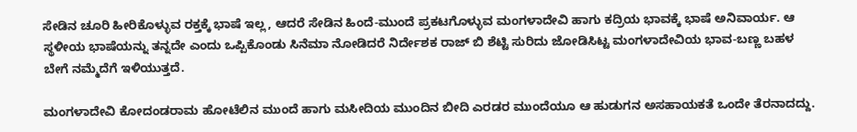ಸೇಡಿನ ಚೂರಿ ಹೀರಿಕೊಳ್ಳುವ ರಕ್ತಕ್ಕೆ ಭಾಷೆ ಇಲ್ಲ, ಆದರೆ ಸೇಡಿನ ಹಿಂದೆ-ಮುಂದೆ ಪ್ರಕಟಗೊಳ್ಳುವ ಮಂಗಳಾದೇವಿ ಹಾಗು ಕದ್ರಿಯ ಭಾವಕ್ಕೆ ಭಾಷೆ ಅನಿವಾರ್ಯ. ಆ ಸ್ಥಳೀಯ ಭಾಷೆಯನ್ನು ತನ್ನದೇ ಎಂದು ಒಪ್ಪಿಕೊಂಡು ಸಿನೆಮಾ ನೋಡಿದರೆ ನಿರ್ದೇಶಕ ರಾಜ್ ಬಿ ಶೆಟ್ಟಿ ಸುರಿದು ಜೋಡಿಸಿಟ್ಟ ಮಂಗಳಾದೇವಿಯ ಭಾವ-ಬಣ್ಣ ಬಹಳ ಬೇಗೆ ನಮ್ಮೆದೆಗೆ ಇಳಿಯುತ್ತದೆ.

ಮಂಗಳಾದೇವಿ ಕೋದಂಡರಾಮ ಹೋಟೆಲಿನ ಮುಂದೆ ಹಾಗು ಮಸೀದಿಯ ಮುಂದಿನ ಬೀದಿ ಎರಡರ ಮುಂದೆಯೂ ಆ ಹುಡುಗನ ಅಸಹಾಯಕತೆ ಒಂದೇ ತೆರನಾದದ್ದು.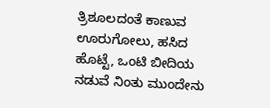ತ್ರಿಶೂಲದಂತೆ ಕಾಣುವ ಊರುಗೋಲು, ಹಸಿದ ಹೊಟ್ಟೆ, ಒಂಟಿ ಬೀದಿಯ ನಡುವೆ ನಿಂತು ಮುಂದೇನು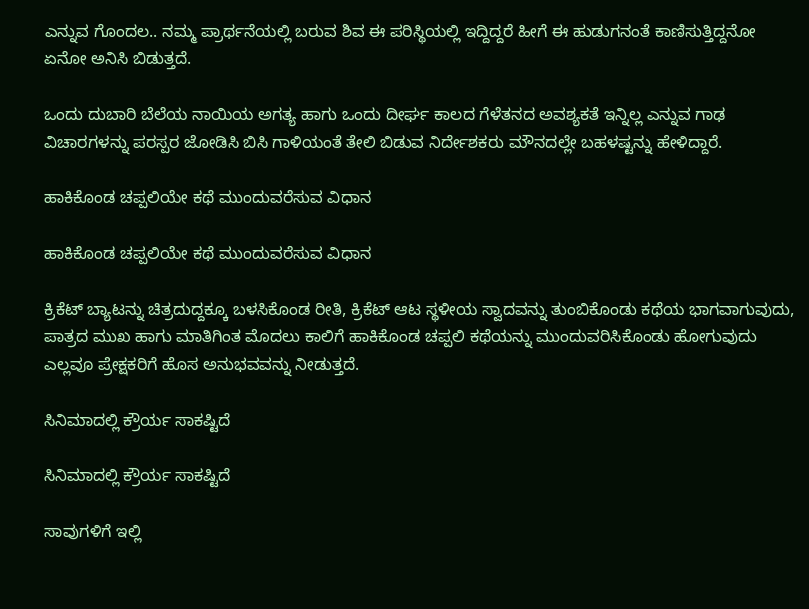ಎನ್ನುವ ಗೊಂದಲ.. ನಮ್ಮ ಪ್ರಾರ್ಥನೆಯಲ್ಲಿ ಬರುವ ಶಿವ ಈ ಪರಿಸ್ಥಿಯಲ್ಲಿ ಇದ್ದಿದ್ದರೆ ಹೀಗೆ ಈ ಹುಡುಗನಂತೆ ಕಾಣಿಸುತ್ತಿದ್ದನೋ ಏನೋ ಅನಿಸಿ ಬಿಡುತ್ತದೆ.

ಒಂದು ದುಬಾರಿ ಬೆಲೆಯ ನಾಯಿಯ ಅಗತ್ಯ ಹಾಗು ಒಂದು ದೀರ್ಘ ಕಾಲದ ಗೆಳೆತನದ ಅವಶ್ಯಕತೆ ಇನ್ನಿಲ್ಲ ಎನ್ನುವ ಗಾಢ ವಿಚಾರಗಳನ್ನು ಪರಸ್ಪರ ಜೋಡಿಸಿ ಬಿಸಿ ಗಾಳಿಯಂತೆ ತೇಲಿ ಬಿಡುವ ನಿರ್ದೇಶಕರು ಮೌನದಲ್ಲೇ ಬಹಳಷ್ಟನ್ನು ಹೇಳಿದ್ದಾರೆ.

ಹಾಕಿಕೊಂಡ ಚಪ್ಪಲಿಯೇ ಕಥೆ ಮುಂದುವರೆಸುವ ವಿಧಾನ

ಹಾಕಿಕೊಂಡ ಚಪ್ಪಲಿಯೇ ಕಥೆ ಮುಂದುವರೆಸುವ ವಿಧಾನ

ಕ್ರಿಕೆಟ್ ಬ್ಯಾಟನ್ನು ಚಿತ್ರದುದ್ದಕ್ಕೂ ಬಳಸಿಕೊಂಡ ರೀತಿ, ಕ್ರಿಕೆಟ್ ಆಟ ಸ್ಥಳೀಯ ಸ್ವಾದವನ್ನು ತುಂಬಿಕೊಂಡು ಕಥೆಯ ಭಾಗವಾಗುವುದು, ಪಾತ್ರದ ಮುಖ ಹಾಗು ಮಾತಿಗಿಂತ ಮೊದಲು ಕಾಲಿಗೆ ಹಾಕಿಕೊಂಡ ಚಪ್ಪಲಿ ಕಥೆಯನ್ನು ಮುಂದುವರಿಸಿಕೊಂಡು ಹೋಗುವುದು ಎಲ್ಲವೂ ಪ್ರೇಕ್ಷಕರಿಗೆ ಹೊಸ ಅನುಭವವನ್ನು ನೀಡುತ್ತದೆ.

ಸಿನಿಮಾದಲ್ಲಿ ಕ್ರೌರ್ಯ ಸಾಕಷ್ಟಿದೆ

ಸಿನಿಮಾದಲ್ಲಿ ಕ್ರೌರ್ಯ ಸಾಕಷ್ಟಿದೆ

ಸಾವುಗಳಿಗೆ ಇಲ್ಲಿ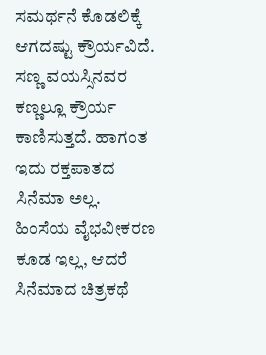ಸಮರ್ಥನೆ ಕೊಡಲಿಕ್ಕೆ ಆಗದಷ್ಟು ಕ್ರೌರ್ಯವಿದೆ. ಸಣ್ಣ ವಯಸ್ಸಿನವರ ಕಣ್ಣಲ್ಲೂ ಕ್ರೌರ್ಯ ಕಾಣಿಸುತ್ತದೆ. ಹಾಗಂತ ಇದು ರಕ್ತಪಾತದ ಸಿನೆಮಾ ಅಲ್ಲ. ಹಿಂಸೆಯ ವೈಭವೀಕರಣ ಕೂಡ ಇಲ್ಲ, ಆದರೆ ಸಿನೆಮಾದ ಚಿತ್ರಕಥೆ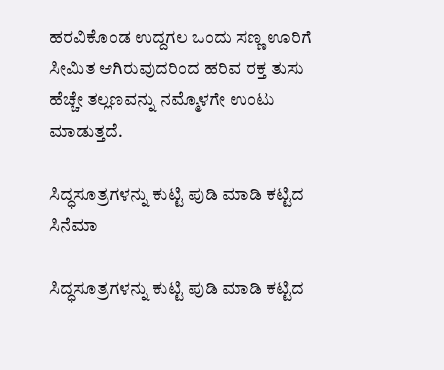ಹರವಿಕೊಂಡ ಉದ್ದಗಲ ಒಂದು ಸಣ್ಣ ಊರಿಗೆ ಸೀಮಿತ ಆಗಿರುವುದರಿಂದ ಹರಿವ ರಕ್ತ ತುಸು ಹೆಚ್ಚೇ ತಲ್ಲಣವನ್ನು ನಮ್ಮೊಳಗೇ ಉಂಟು ಮಾಡುತ್ತದೆ.

ಸಿದ್ಧಸೂತ್ರಗಳನ್ನು ಕುಟ್ಟಿ ಪುಡಿ ಮಾಡಿ ಕಟ್ಟಿದ ಸಿನೆಮಾ

ಸಿದ್ಧಸೂತ್ರಗಳನ್ನು ಕುಟ್ಟಿ ಪುಡಿ ಮಾಡಿ ಕಟ್ಟಿದ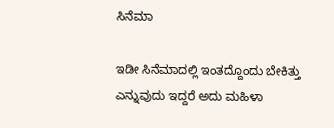ಸಿನೆಮಾ

ಇಡೀ ಸಿನೆಮಾದಲ್ಲಿ ಇಂತದ್ದೊಂದು ಬೇಕಿತ್ತು ಎನ್ನುವುದು ಇದ್ದರೆ ಅದು ಮಹಿಳಾ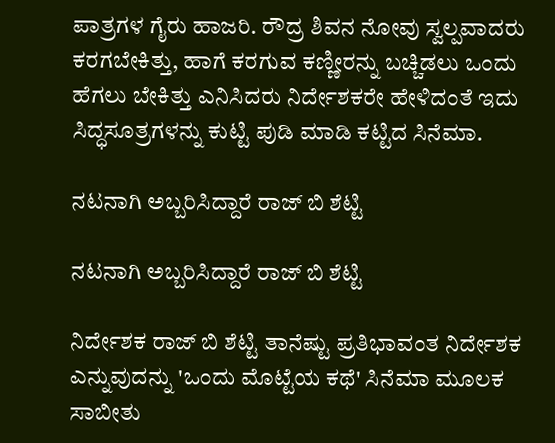ಪಾತ್ರಗಳ ಗೈರು ಹಾಜರಿ. ರೌದ್ರ ಶಿವನ ನೋವು ಸ್ವಲ್ಪವಾದರು ಕರಗಬೇಕಿತ್ತು, ಹಾಗೆ ಕರಗುವ ಕಣ್ಣೀರನ್ನು ಬಚ್ಚಿಡಲು ಒಂದು ಹೆಗಲು ಬೇಕಿತ್ತು ಎನಿಸಿದರು ನಿರ್ದೇಶಕರೇ ಹೇಳಿದಂತೆ ಇದು ಸಿದ್ಧಸೂತ್ರಗಳನ್ನು ಕುಟ್ಟಿ ಪುಡಿ ಮಾಡಿ ಕಟ್ಟಿದ ಸಿನೆಮಾ.

ನಟನಾಗಿ ಅಬ್ಬರಿಸಿದ್ದಾರೆ ರಾಜ್‌ ಬಿ ಶೆಟ್ಟಿ

ನಟನಾಗಿ ಅಬ್ಬರಿಸಿದ್ದಾರೆ ರಾಜ್‌ ಬಿ ಶೆಟ್ಟಿ

ನಿರ್ದೇಶಕ ರಾಜ್ ಬಿ ಶೆಟ್ಟಿ ತಾನೆಷ್ಟು ಪ್ರತಿಭಾವಂತ ನಿರ್ದೇಶಕ ಎನ್ನುವುದನ್ನು 'ಒಂದು ಮೊಟ್ಟೆಯ ಕಥೆ' ಸಿನೆಮಾ ಮೂಲಕ ಸಾಬೀತು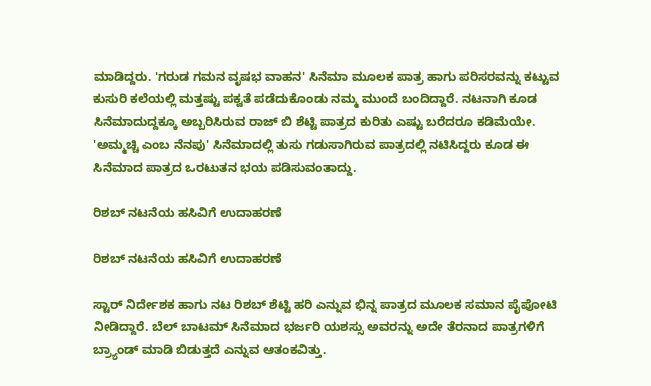ಮಾಡಿದ್ದರು. 'ಗರುಡ ಗಮನ ವೃಷಭ ವಾಹನ' ಸಿನೆಮಾ ಮೂಲಕ ಪಾತ್ರ ಹಾಗು ಪರಿಸರವನ್ನು ಕಟ್ಟುವ ಕುಸುರಿ ಕಲೆಯಲ್ಲಿ ಮತ್ತಷ್ಟು ಪಕ್ವತೆ ಪಡೆದುಕೊಂಡು ನಮ್ಮ ಮುಂದೆ ಬಂದಿದ್ದಾರೆ. ನಟನಾಗಿ ಕೂಡ ಸಿನೆಮಾದುದ್ದಕ್ಕೂ ಅಬ್ಬರಿಸಿರುವ ರಾಜ್ ಬಿ ಶೆಟ್ಟಿ ಪಾತ್ರದ ಕುರಿತು ಎಷ್ಟು ಬರೆದರೂ ಕಡಿಮೆಯೇ. 'ಅಮ್ಮಚ್ಚಿ ಎಂಬ ನೆನಪು' ಸಿನೆಮಾದಲ್ಲಿ ತುಸು ಗಡುಸಾಗಿರುವ ಪಾತ್ರದಲ್ಲಿ ನಟಿಸಿದ್ದರು ಕೂಡ ಈ ಸಿನೆಮಾದ ಪಾತ್ರದ ಒರಟುತನ ಭಯ ಪಡಿಸುವಂತಾದ್ದು.

ರಿಶಬ್ ನಟನೆಯ ಹಸಿವಿಗೆ ಉದಾಹರಣೆ

ರಿಶಬ್ ನಟನೆಯ ಹಸಿವಿಗೆ ಉದಾಹರಣೆ

ಸ್ಟಾರ್ ನಿರ್ದೇಶಕ ಹಾಗು ನಟ ರಿಶಬ್ ಶೆಟ್ಟಿ ಹರಿ ಎನ್ನುವ ಭಿನ್ನ ಪಾತ್ರದ ಮೂಲಕ ಸಮಾನ ಪೈಪೋಟಿ ನೀಡಿದ್ದಾರೆ. ಬೆಲ್ ಬಾಟಮ್ ಸಿನೆಮಾದ ಭರ್ಜರಿ ಯಶಸ್ಸು ಅವರನ್ನು ಅದೇ ತೆರನಾದ ಪಾತ್ರಗಳಿಗೆ ಬ್ರ್ಯಾಂಡ್ ಮಾಡಿ ಬಿಡುತ್ತದೆ ಎನ್ನುವ ಆತಂಕವಿತ್ತು.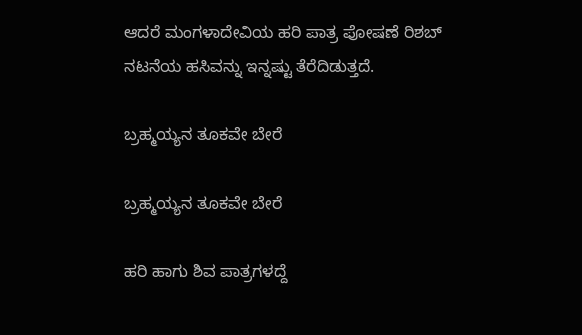ಆದರೆ ಮಂಗಳಾದೇವಿಯ ಹರಿ ಪಾತ್ರ ಪೋಷಣೆ ರಿಶಬ್ ನಟನೆಯ ಹಸಿವನ್ನು ಇನ್ನಷ್ಟು ತೆರೆದಿಡುತ್ತದೆ.

ಬ್ರಹ್ಮಯ್ಯನ ತೂಕವೇ ಬೇರೆ

ಬ್ರಹ್ಮಯ್ಯನ ತೂಕವೇ ಬೇರೆ

ಹರಿ ಹಾಗು ಶಿವ ಪಾತ್ರಗಳದ್ದೆ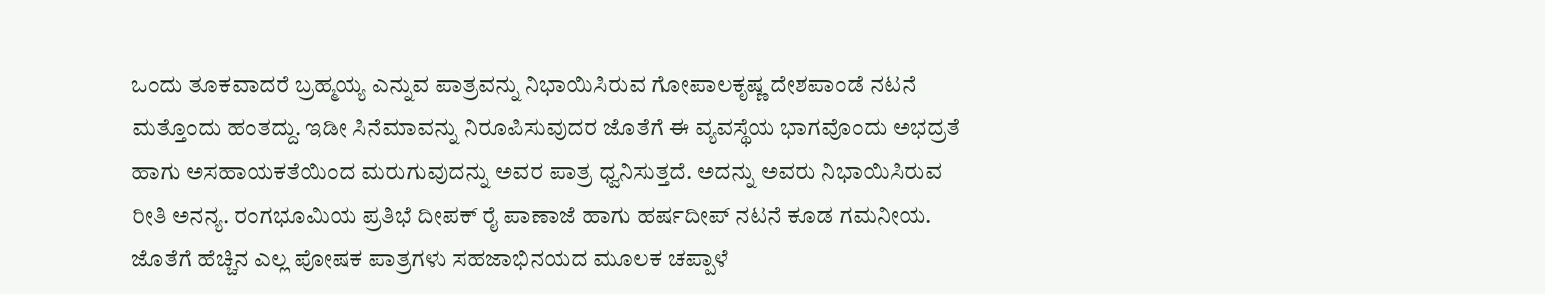ಒಂದು ತೂಕವಾದರೆ ಬ್ರಹ್ಮಯ್ಯ ಎನ್ನುವ ಪಾತ್ರವನ್ನು ನಿಭಾಯಿಸಿರುವ ಗೋಪಾಲಕೃಷ್ಣ ದೇಶಪಾಂಡೆ ನಟನೆ ಮತ್ತೊಂದು ಹಂತದ್ದು. ಇಡೀ ಸಿನೆಮಾವನ್ನು ನಿರೂಪಿಸುವುದರ ಜೊತೆಗೆ ಈ ವ್ಯವಸ್ಥೆಯ ಭಾಗವೊಂದು ಅಭದ್ರತೆ ಹಾಗು ಅಸಹಾಯಕತೆಯಿಂದ ಮರುಗುವುದನ್ನು ಅವರ ಪಾತ್ರ ಧ್ವನಿಸುತ್ತದೆ. ಅದನ್ನು ಅವರು ನಿಭಾಯಿಸಿರುವ ರೀತಿ ಅನನ್ಯ. ರಂಗಭೂಮಿಯ ಪ್ರತಿಭೆ ದೀಪಕ್ ರೈ ಪಾಣಾಜೆ ಹಾಗು ಹರ್ಷದೀಪ್ ನಟನೆ ಕೂಡ ಗಮನೀಯ. ಜೊತೆಗೆ ಹೆಚ್ಚಿನ ಎಲ್ಲ ಪೋಷಕ ಪಾತ್ರಗಳು ಸಹಜಾಭಿನಯದ ಮೂಲಕ ಚಪ್ಪಾಳೆ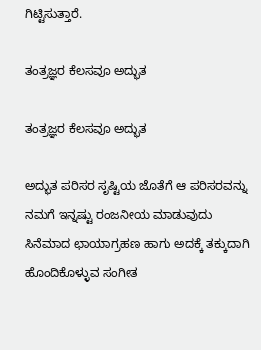ಗಿಟ್ಟಿಸುತ್ತಾರೆ.

ತಂತ್ರಜ್ಞರ ಕೆಲಸವೂ ಅದ್ಭುತ

ತಂತ್ರಜ್ಞರ ಕೆಲಸವೂ ಅದ್ಭುತ

ಅದ್ಭುತ ಪರಿಸರ ಸೃಷ್ಟಿಯ ಜೊತೆಗೆ ಆ ಪರಿಸರವನ್ನು ನಮಗೆ ಇನ್ನಷ್ಟು ರಂಜನೀಯ ಮಾಡುವುದು ಸಿನೆಮಾದ ಛಾಯಾಗ್ರಹಣ ಹಾಗು ಅದಕ್ಕೆ ತಕ್ಕುದಾಗಿ ಹೊಂದಿಕೊಳ್ಳುವ ಸಂಗೀತ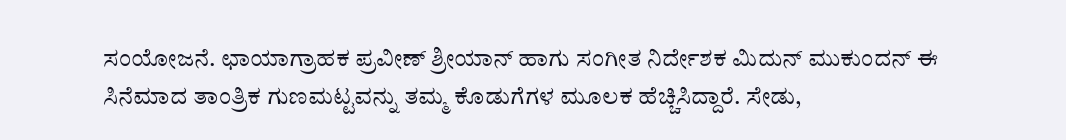ಸಂಯೋಜನೆ. ಛಾಯಾಗ್ರಾಹಕ ಪ್ರವೀಣ್ ಶ್ರೀಯಾನ್ ಹಾಗು ಸಂಗೀತ ನಿರ್ದೇಶಕ ಮಿದುನ್ ಮುಕುಂದನ್ ಈ ಸಿನೆಮಾದ ತಾಂತ್ರಿಕ ಗುಣಮಟ್ಟವನ್ನು ತಮ್ಮ ಕೊಡುಗೆಗಳ ಮೂಲಕ ಹೆಚ್ಚಿಸಿದ್ದಾರೆ. ಸೇಡು,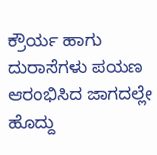ಕ್ರೌರ್ಯ ಹಾಗು ದುರಾಸೆಗಳು ಪಯಣ ಆರಂಭಿಸಿದ ಜಾಗದಲ್ಲೇ ಹೊದ್ದು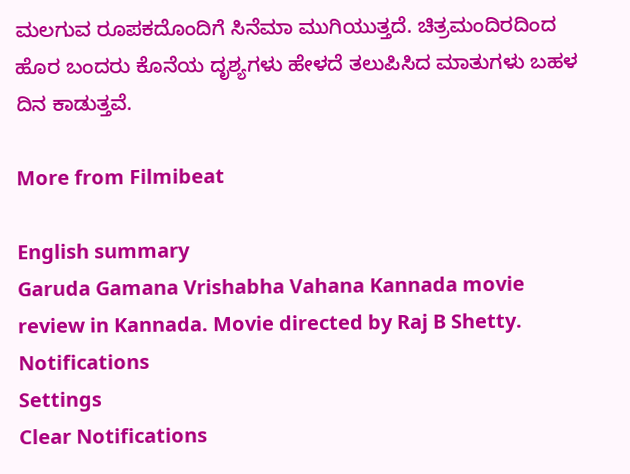ಮಲಗುವ ರೂಪಕದೊಂದಿಗೆ ಸಿನೆಮಾ ಮುಗಿಯುತ್ತದೆ. ಚಿತ್ರಮಂದಿರದಿಂದ ಹೊರ ಬಂದರು ಕೊನೆಯ ದೃಶ್ಯಗಳು ಹೇಳದೆ ತಲುಪಿಸಿದ ಮಾತುಗಳು ಬಹಳ ದಿನ ಕಾಡುತ್ತವೆ.

More from Filmibeat

English summary
Garuda Gamana Vrishabha Vahana Kannada movie review in Kannada. Movie directed by Raj B Shetty.
Notifications
Settings
Clear Notifications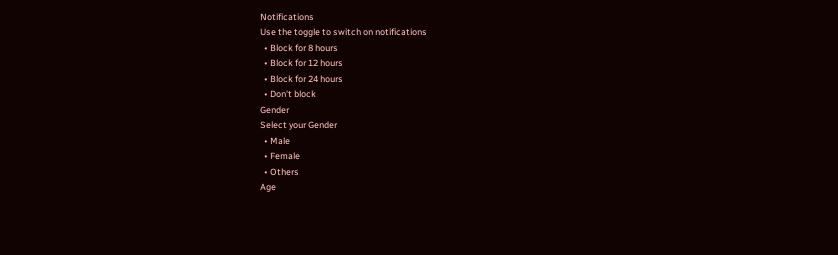Notifications
Use the toggle to switch on notifications
  • Block for 8 hours
  • Block for 12 hours
  • Block for 24 hours
  • Don't block
Gender
Select your Gender
  • Male
  • Female
  • Others
Age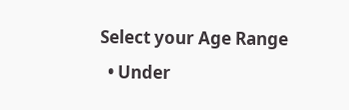Select your Age Range
  • Under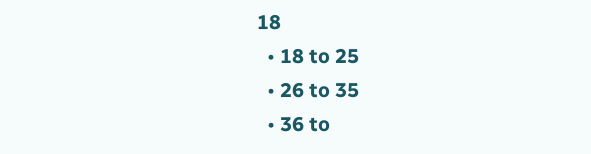18
  • 18 to 25
  • 26 to 35
  • 36 to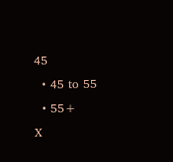45
  • 45 to 55
  • 55+
X